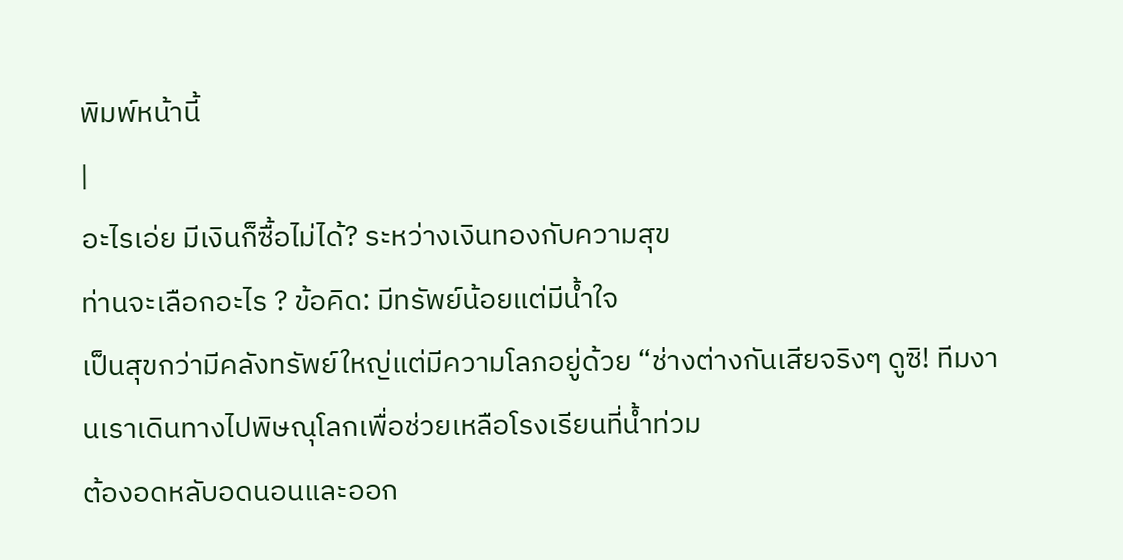พิมพ์หน้านี้
|
อะไรเอ่ย มีเงินก็ซื้อไม่ได้? ระหว่างเงินทองกับความสุข
ท่านจะเลือกอะไร ? ข้อคิด: มีทรัพย์น้อยแต่มีน้ำใจ
เป็นสุขกว่ามีคลังทรัพย์ใหญ่แต่มีความโลภอยู่ด้วย “ช่างต่างกันเสียจริงๆ ดูซิ! ทีมงานเราเดินทางไปพิษณุโลกเพื่อช่วยเหลือโรงเรียนที่น้ำท่วม
ต้องอดหลับอดนอนและออก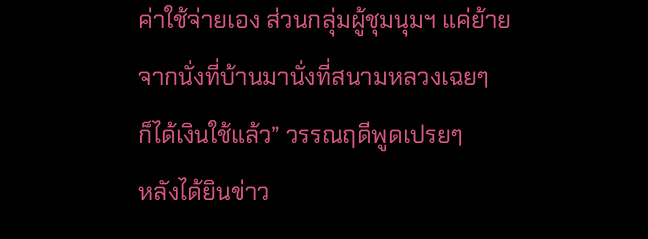ค่าใช้จ่ายเอง ส่วนกลุ่มผู้ชุมนุมฯ แค่ย้ายจากนั่งที่บ้านมานั่งที่สนามหลวงเฉยๆ
ก็ได้เงินใช้แล้ว” วรรณฤดีพูดเปรยๆ
หลังได้ยินข่าว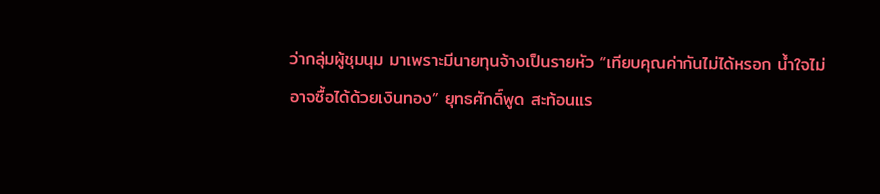ว่ากลุ่มผู้ชุมนุม มาเพราะมีนายทุนจ้างเป็นรายหัว “เทียบคุณค่ากันไม่ได้หรอก น้ำใจไม่อาจซื้อได้ด้วยเงินทอง” ยุทธศักดิ์พูด สะท้อนแร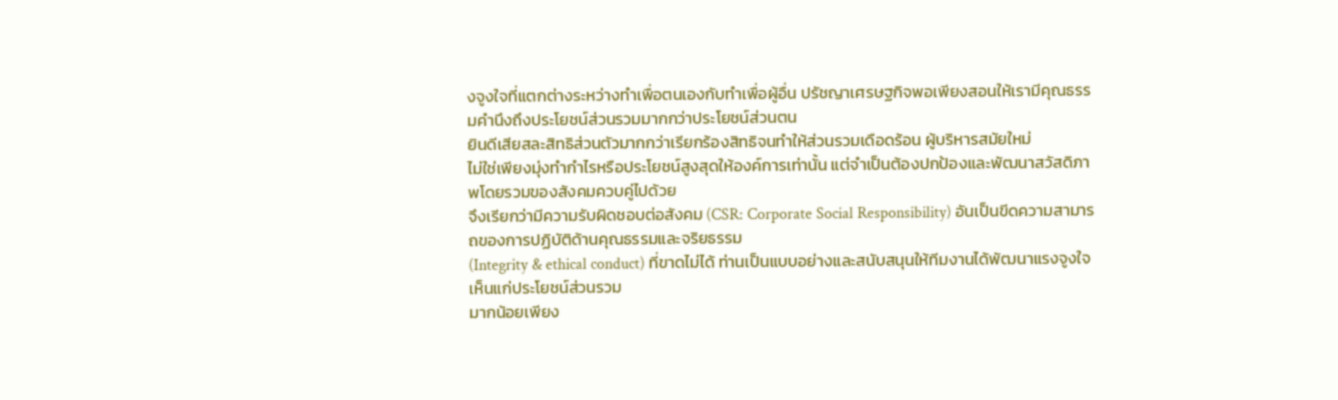งจูงใจที่แตกต่างระหว่างทำเพื่อตนเองกับทำเพื่อผู้อื่น ปรัชญาเศรษฐกิจพอเพียงสอนให้เรามีคุณธรรมคำนึงถึงประโยชน์ส่วนรวมมากกว่าประโยชน์ส่วนตน
ยินดีเสียสละสิทธิส่วนตัวมากกว่าเรียกร้องสิทธิจนทำให้ส่วนรวมเดือดร้อน ผู้บริหารสมัยใหม่
ไม่ใช่เพียงมุ่งทำกำไรหรือประโยชน์สูงสุดให้องค์การเท่านั้น แต่จำเป็นต้องปกป้องและพัฒนาสวัสดิภาพโดยรวมของสังคมควบคู่ไปด้วย
จึงเรียกว่ามีความรับผิดชอบต่อสังคม (CSR: Corporate Social Responsibility) อันเป็นขีดความสามารถของการปฏิบัติด้านคุณธรรมและจริยธรรม
(Integrity & ethical conduct) ที่ขาดไม่ได้ ท่านเป็นแบบอย่างและสนับสนุนให้ทีมงานได้พัฒนาแรงจูงใจเห็นแก่ประโยชน์ส่วนรวม
มากน้อยเพียง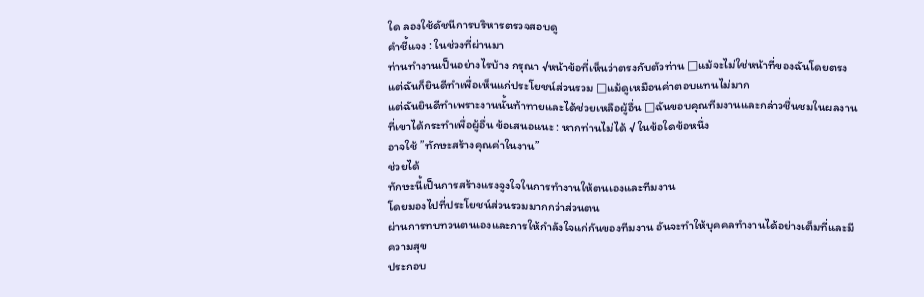ใด ลองใช้ดัชนีการบริหารตรวจสอบดู
คำชี้แจง : ในช่วงที่ผ่านมา
ท่านทำงานเป็นอย่างไรบ้าง กรุณา √หน้าข้อที่เห็นว่าตรงกับตัวท่าน □แม้จะไม่ใช่หน้าที่ของฉันโดยตรง
แต่ฉันก็ยินดีทำเพื่อเห็นแก่ประโยชน์ส่วนรวม □แม้ดูเหมือนค่าตอบแทนไม่มาก
แต่ฉันยินดีทำเพราะงานนั้นท้าทายและได้ช่วยเหลือผู้อื่น □ฉันขอบคุณทีมงานและกล่าวชื่นชมในผลงานที่เขาได้กระทำเพื่อผู้อื่น ข้อเสนอแนะ : หากท่านไม่ได้ √ ในข้อใดข้อหนึ่ง
อาจใช้ ”ทักษะสร้างคุณค่าในงาน”
ช่วยได้
ทักษะนี้เป็นการสร้างแรงจูงใจในการทำงานให้ตนเองและทีมงาน
โดยมองไปที่ประโยชน์ส่วนรวมมากกว่าส่วนตน
ผ่านการทบทวนตนเองและการให้กำลังใจแก่กันของทีมงาน อันจะทำให้บุคคลทำงานได้อย่างเต็มที่และมีความสุข
ประกอบ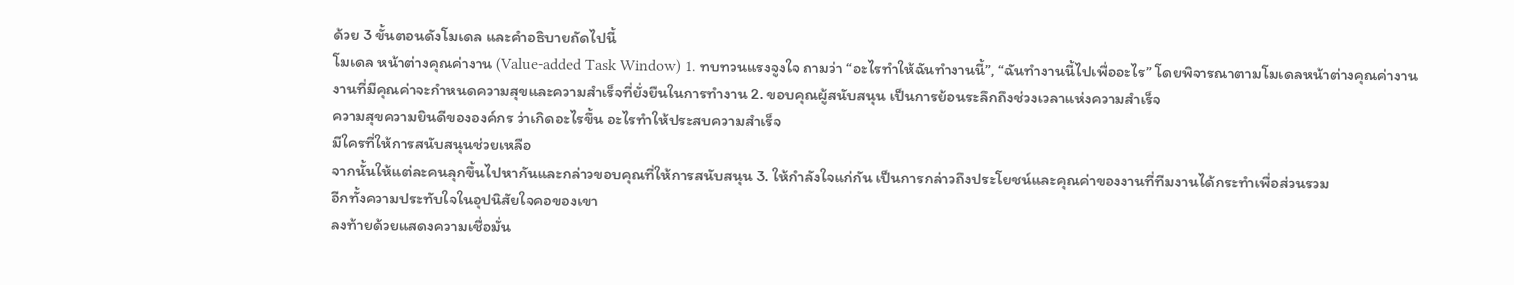ด้วย 3 ขั้นตอนดังโมเดล และคำอธิบายถัดไปนี้
โมเดล หน้าต่างคุณค่างาน (Value-added Task Window) 1. ทบทวนแรงจูงใจ ถามว่า “อะไรทำให้ฉันทำงานนี้”, “ฉันทำงานนี้ไปเพื่ออะไร” โดยพิจารณาตามโมเดลหน้าต่างคุณค่างาน
งานที่มีคุณค่าจะกำหนดความสุขและความสำเร็จที่ยั่งยืนในการทำงาน 2. ขอบคุณผู้สนับสนุน เป็นการย้อนระลึกถึงช่วงเวลาแห่งความสำเร็จ
ความสุขความยินดีขององค์กร ว่าเกิดอะไรขึ้น อะไรทำให้ประสบความสำเร็จ
มีใครที่ให้การสนับสนุนช่วยเหลือ
จากนั้นให้แต่ละคนลุกขึ้นไปหากันและกล่าวขอบคุณที่ให้การสนับสนุน 3. ให้กำลังใจแก่กัน เป็นการกล่าวถึงประโยชน์และคุณค่าของงานที่ทีมงานได้กระทำเพื่อส่วนรวม
อีกทั้งความประทับใจในอุปนิสัยใจคอของเขา
ลงท้ายด้วยแสดงความเชื่อมั่น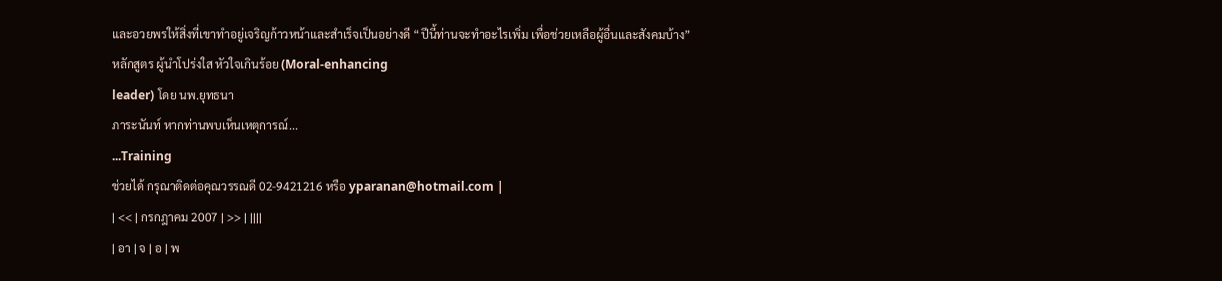และอวยพรให้สิ่งที่เขาทำอยู่เจริญก้าวหน้าและสำเร็จเป็นอย่างดี “ปีนี้ท่านจะทำอะไรเพิ่ม เพื่อช่วยเหลือผู้อื่นและสังคมบ้าง”
หลักสูตร ผู้นำโปร่งใส หัวใจเกินร้อย (Moral-enhancing
leader) โดย นพ.ยุทธนา
ภาระนันท์ หากท่านพบเห็นเหตุการณ์...
...Training
ช่วยได้ กรุณาติดต่อคุณวรรณดี 02-9421216 หรือ yparanan@hotmail.com |
| << | กรกฎาคม 2007 | >> | ||||
| อา | จ | อ | พ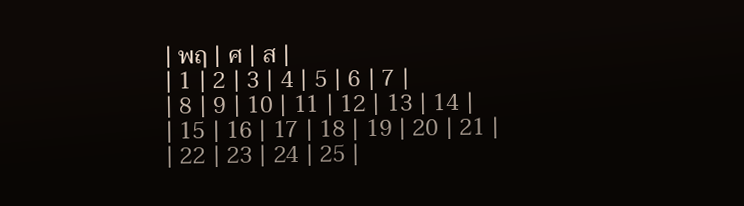| พฤ | ศ | ส |
| 1 | 2 | 3 | 4 | 5 | 6 | 7 |
| 8 | 9 | 10 | 11 | 12 | 13 | 14 |
| 15 | 16 | 17 | 18 | 19 | 20 | 21 |
| 22 | 23 | 24 | 25 |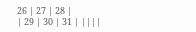26 | 27 | 28 |
| 29 | 30 | 31 | ||||